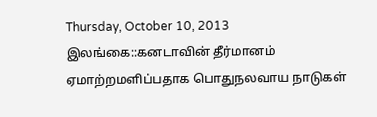Thursday, October 10, 2013
இலங்கை::கனடாவின் தீர்மானம் ஏமாற்றமளிப்பதாக பொதுநலவாய நாடுகள்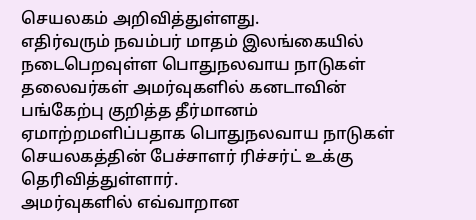செயலகம் அறிவித்துள்ளது.
எதிர்வரும் நவம்பர் மாதம் இலங்கையில் நடைபெறவுள்ள பொதுநலவாய நாடுகள் தலைவர்கள் அமர்வுகளில் கனடாவின் பங்கேற்பு குறித்த தீர்மானம் ஏமாற்றமளிப்பதாக பொதுநலவாய நாடுகள் செயலகத்தின் பேச்சாளர் ரிச்சர்ட் உக்கு தெரிவித்துள்ளார்.
அமர்வுகளில் எவ்வாறான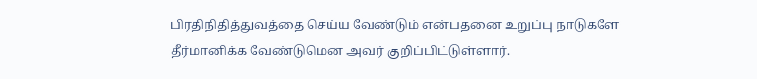பிரதிநிதித்துவத்தை செய்ய வேண்டும் என்பதனை உறுப்பு நாடுகளே தீர்மானிக்க வேண்டுமென அவர் குறிப்பிட்டுள்ளார்.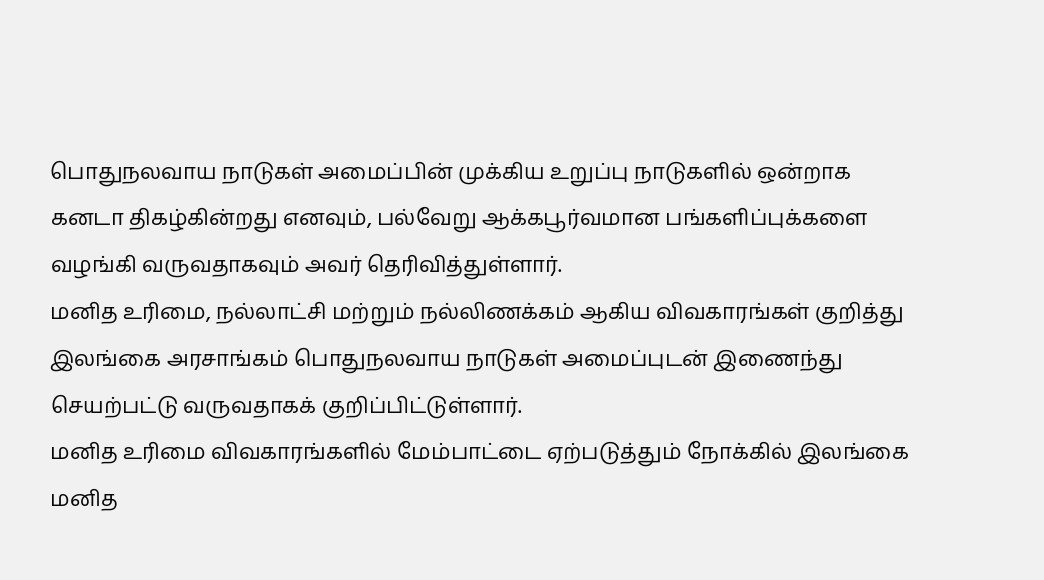பொதுநலவாய நாடுகள் அமைப்பின் முக்கிய உறுப்பு நாடுகளில் ஒன்றாக கனடா திகழ்கின்றது எனவும், பல்வேறு ஆக்கபூர்வமான பங்களிப்புக்களை வழங்கி வருவதாகவும் அவர் தெரிவித்துள்ளார்.
மனித உரிமை, நல்லாட்சி மற்றும் நல்லிணக்கம் ஆகிய விவகாரங்கள் குறித்து இலங்கை அரசாங்கம் பொதுநலவாய நாடுகள் அமைப்புடன் இணைந்து செயற்பட்டு வருவதாகக் குறிப்பிட்டுள்ளார்.
மனித உரிமை விவகாரங்களில் மேம்பாட்டை ஏற்படுத்தும் நோக்கில் இலங்கை மனித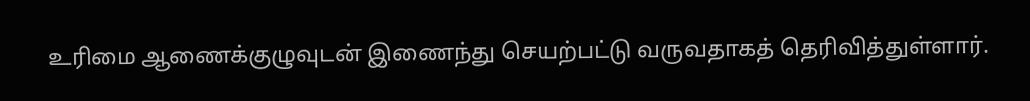உரிமை ஆணைக்குழுவுடன் இணைந்து செயற்பட்டு வருவதாகத் தெரிவித்துள்ளார்.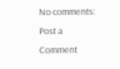No comments:
Post a Comment